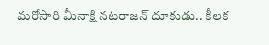మరోసారి మీనాక్షి నటరాజన్‌ దూకుడు.. కీలక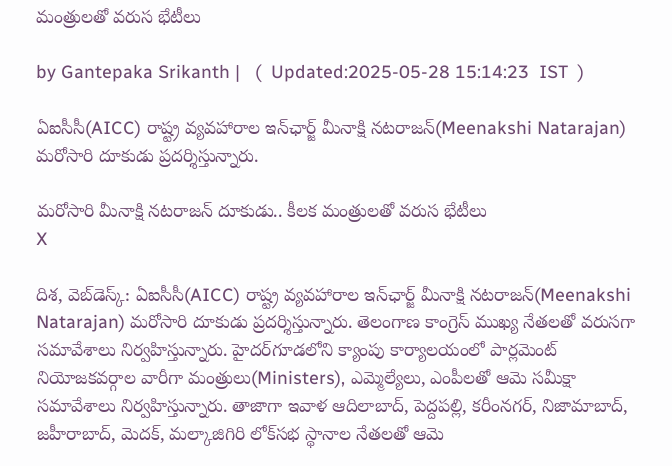మంత్రులతో వరుస భేటీలు

by Gantepaka Srikanth |   (  Updated:2025-05-28 15:14:23  IST  )

ఏఐసీసీ(AICC) రాష్ట్ర వ్యవహారాల ఇన్‌ఛార్జ్‌ మీనాక్షి నటరాజన్‌(Meenakshi Natarajan) మరోసారి దూకుడు ప్రదర్శిస్తున్నారు.

మరోసారి మీనాక్షి నటరాజన్‌ దూకుడు.. కీలక మంత్రులతో వరుస భేటీలు
X

దిశ, వెబ్‌డెస్క్: ఏఐసీసీ(AICC) రాష్ట్ర వ్యవహారాల ఇన్‌ఛార్జ్‌ మీనాక్షి నటరాజన్‌(Meenakshi Natarajan) మరోసారి దూకుడు ప్రదర్శిస్తున్నారు. తెలంగాణ కాంగ్రెస్ ముఖ్య నేతలతో వరుసగా సమావేశాలు నిర్వహిస్తున్నారు. హైదర్‌గూడలోని క్యాంపు కార్యాలయంలో పార్లమెంట్‌ నియోజకవర్గాల వారీగా మంత్రులు(Ministers), ఎమ్మెల్యేలు, ఎంపీలతో ఆమె సమీక్షా సమావేశాలు నిర్వహిస్తున్నారు. తాజాగా ఇవాళ ఆదిలాబాద్‌, పెద్దపల్లి, కరీంనగర్‌, నిజామాబాద్‌, జహీరాబాద్‌, మెదక్‌, మల్కాజిగిరి లోక్‌సభ స్థానాల నేతలతో ఆమె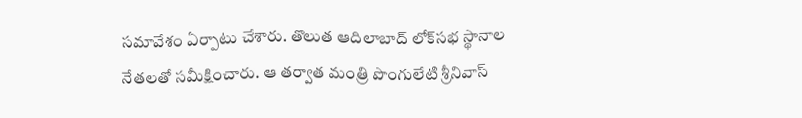సమావేశం ఏర్పాటు చేశారు. తొలుత ఆదిలాబాద్‌ లోక్‌సభ స్థానాల నేతలతో సమీక్షించారు. ఆ తర్వాత మంత్రి పొంగులేటి శ్రీనివాస్‌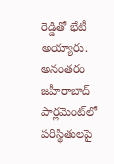రెడ్డితో భేటీ అయ్యారు. అనంతరం జహీరాబాద్‌ పార్లమెంట్‌లో పరిస్థితులపై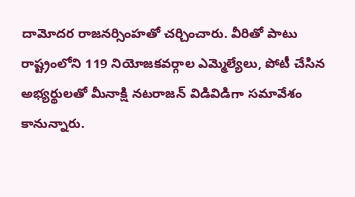దామోదర రాజనర్సింహతో చర్చించారు. వీరితో పాటు రాష్ట్రంలోని 119 నియోజకవర్గాల ఎమ్మెల్యేలు, పోటీ చేసిన అభ్యర్థులతో మీనాక్షి నటరాజన్‌ విడివిడిగా సమావేశం కానున్నారు.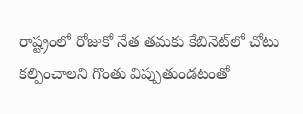రాష్ట్రంలో రోజుకో నేత తమకు కేబినెట్‌లో చోటు కల్పించాలని గొంతు విప్పుతుండటంతో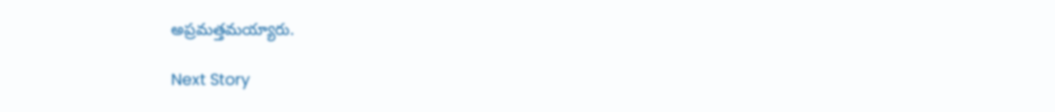అప్రమత్తమయ్యారు.

Next Story